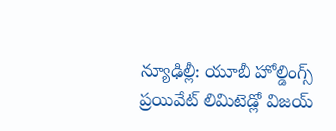న్యూఢిల్లీ: యూబీ హోల్డింగ్స్ ప్రయివేట్ లిమిటెడ్లో విజయ్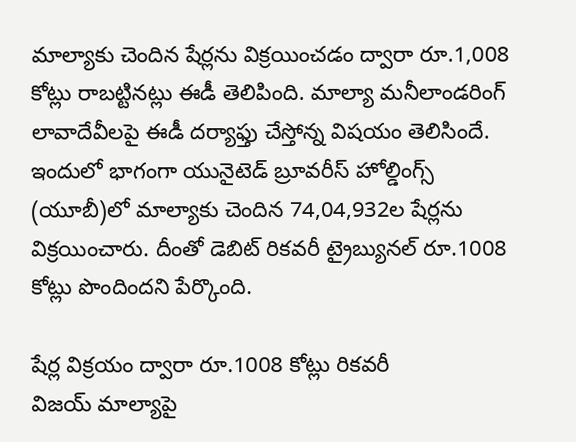మాల్యాకు చెందిన షేర్లను విక్రయించడం ద్వారా రూ.1,008 కోట్లు రాబట్టినట్లు ఈడీ తెలిపింది. మాల్యా మనీలాండరింగ్ లావాదేవీలపై ఈడీ దర్యాఫ్తు చేస్తోన్న విషయం తెలిసిందే. ఇందులో భాగంగా యునైటెడ్ బ్రూవరీస్ హోల్డింగ్స్ (యూబీ)లో మాల్యాకు చెందిన 74,04,932ల షేర్లను విక్రయించారు. దీంతో డెబిట్ రికవరీ ట్రైబ్యునల్ రూ.1008 కోట్లు పొందిందని పేర్కొంది.

షేర్ల విక్రయం ద్వారా రూ.1008 కోట్లు రికవరీ
విజయ్ మాల్యాపై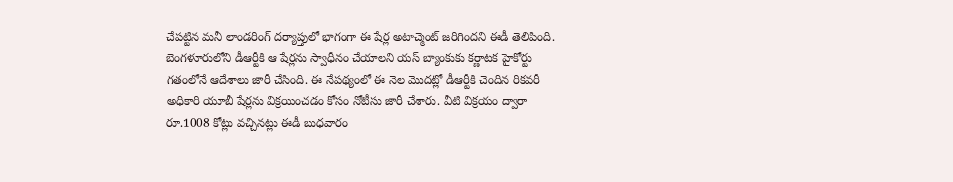చేపట్టిన మనీ లాండరింగ్ దర్యాప్తులో భాగంగా ఈ షేర్ల అటాచ్మెంట్ జరిగిందని ఈడీ తెలిపింది. బెంగళూరులోని డీఆర్టీకి ఆ షేర్లను స్వాధీనం చేయాలని యస్ బ్యాంకుకు కర్ణాటక హైకోర్టు గతంలోనే ఆదేశాలు జారీ చేసింది. ఈ నేపథ్యంలో ఈ నెల మొదట్లో డీఆర్టీకి చెందిన రికవరీ అధికారి యూబీ షేర్లను విక్రయించడం కోసం నోటీసు జారీ చేశారు. వీటి విక్రయం ద్వారా రూ.1008 కోట్లు వచ్చినట్లు ఈడీ బుధవారం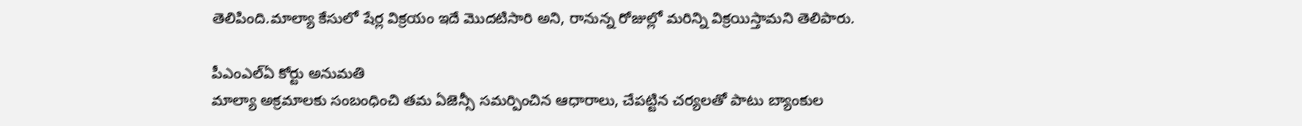తెలిపింది.మాల్యా కేసులో షేర్ల విక్రయం ఇదే మొదటిసారి అని, రానున్న రోజుల్లో మరిన్ని విక్రయిస్తామని తెలిపారు.

పీఎంఎల్ఏ కోర్టు అనుమతి
మాల్యా అక్రమాలకు సంబంధించి తమ ఏజెన్సీ సమర్పించిన ఆధారాలు, చేపట్టిన చర్యలతో పాటు బ్యాంకుల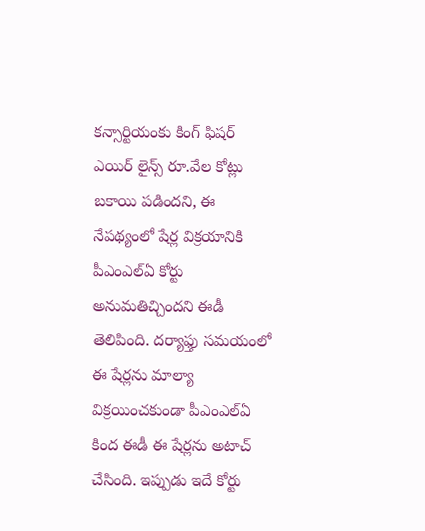కన్సార్టియంకు కింగ్ ఫిషర్ ఎయిర్ లైన్స్ రూ.వేల కోట్లు బకాయి పడిందని, ఈ నేపథ్యంలో షేర్ల విక్రయానికి పీఎంఎల్ఏ కోర్టు అనుమతిచ్చిందని ఈడీ తెలిపింది. దర్యాఫ్తు సమయంలో ఈ షేర్లను మాల్యా విక్రయించకుండా పీఎంఎల్ఏ కింద ఈడీ ఈ షేర్లను అటాచ్ చేసింది. ఇప్పుడు ఇదే కోర్టు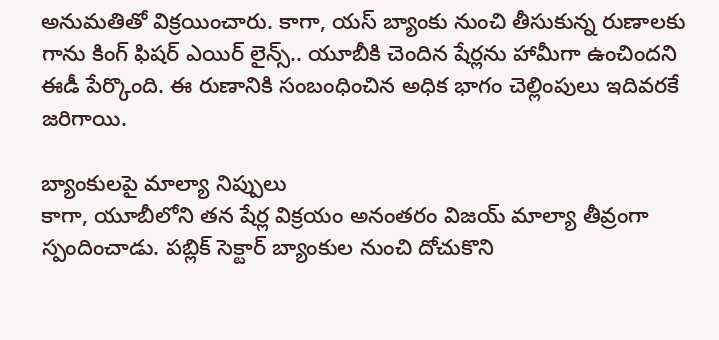అనుమతితో విక్రయించారు. కాగా, యస్ బ్యాంకు నుంచి తీసుకున్న రుణాలకు గాను కింగ్ ఫిషర్ ఎయిర్ లైన్స్.. యూబీకి చెందిన షేర్లను హామీగా ఉంచిందని ఈడీ పేర్కొంది. ఈ రుణానికి సంబంధించిన అధిక భాగం చెల్లింపులు ఇదివరకే జరిగాయి.

బ్యాంకులపై మాల్యా నిప్పులు
కాగా, యూబీలోని తన షేర్ల విక్రయం అనంతరం విజయ్ మాల్యా తీవ్రంగా స్పందించాడు. పబ్లిక్ సెక్టార్ బ్యాంకుల నుంచి దోచుకొని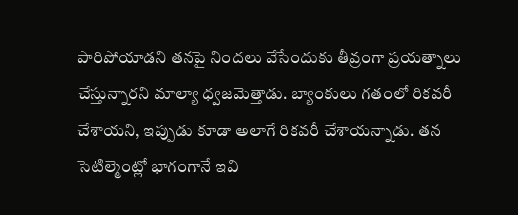పారిపోయాడని తనపై నిందలు వేసేందుకు తీవ్రంగా ప్రయత్నాలు చేస్తున్నారని మాల్యా ధ్వజమెత్తాడు. బ్యాంకులు గతంలో రికవరీ చేశాయని, ఇప్పుడు కూడా అలాగే రికవరీ చేశాయన్నాడు. తన సెటిల్మెంట్లో భాగంగానే ఇవి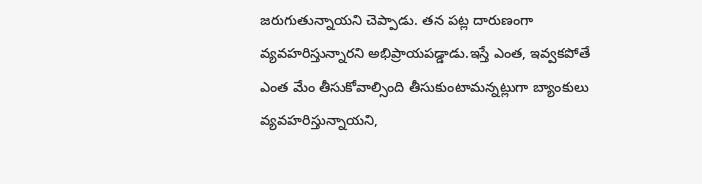జరుగుతున్నాయని చెప్పాడు. తన పట్ల దారుణంగా వ్యవహరిస్తున్నారని అభిప్రాయపడ్డాడు.ఇస్తే ఎంత, ఇవ్వకపోతే ఎంత మేం తీసుకోవాల్సింది తీసుకుంటామన్నట్లుగా బ్యాంకులు వ్యవహరిస్తున్నాయని,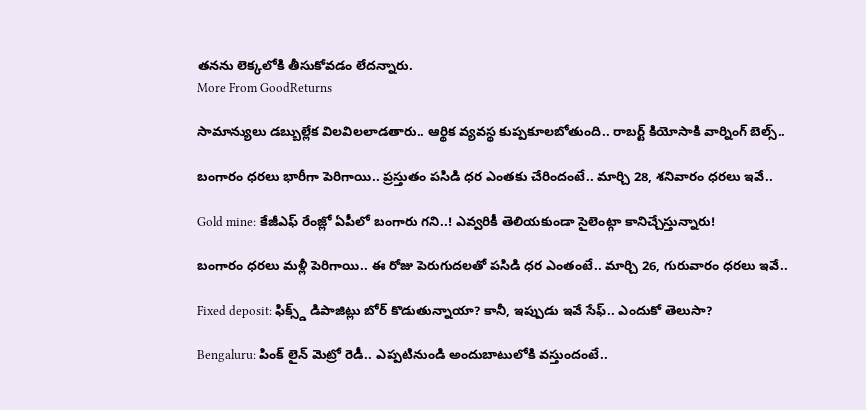తనను లెక్కలోకి తీసుకోవడం లేదన్నారు.
More From GoodReturns

సామాన్యులు డబ్బుల్లేక విలవిలలాడతారు.. ఆర్థిక వ్యవస్థ కుప్పకూలబోతుంది.. రాబర్ట్ కియోసాకి వార్నింగ్ బెల్స్..

బంగారం ధరలు భారీగా పెరిగాయి.. ప్రస్తుతం పసిడి ధర ఎంతకు చేరిందంటే.. మార్చి 28, శనివారం ధరలు ఇవే..

Gold mine: కేజీఎఫ్ రేంజ్లో ఏపీలో బంగారు గని..! ఎవ్వరికీ తెలియకుండా సైలెంట్గా కానిచ్చేస్తున్నారు!

బంగారం ధరలు మళ్లీ పెరిగాయి.. ఈ రోజు పెరుగుదలతో పసిడి ధర ఎంతంటే.. మార్చి 26, గురువారం ధరలు ఇవే..

Fixed deposit: ఫిక్స్డ్ డిపాజిట్లు బోర్ కొడుతున్నాయా? కానీ, ఇప్పుడు ఇవే సేఫ్.. ఎందుకో తెలుసా?

Bengaluru: పింక్ లైన్ మెట్రో రెడీ.. ఎప్పటినుండి అందుబాటులోకి వస్తుందంటే..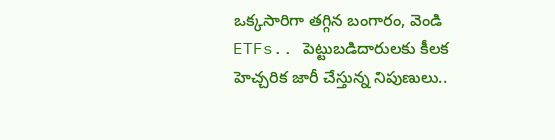ఒక్కసారిగా తగ్గిన బంగారం, వెండి ETFs.. పెట్టుబడిదారులకు కీలక హెచ్చరిక జారీ చేస్తున్న నిపుణులు..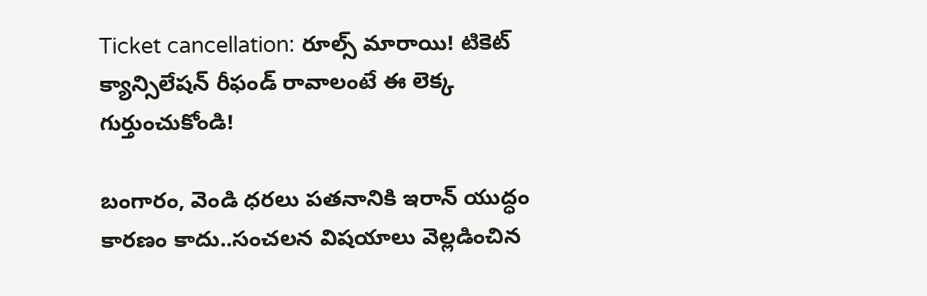Ticket cancellation: రూల్స్ మారాయి! టికెట్ క్యాన్సిలేషన్ రీఫండ్ రావాలంటే ఈ లెక్క గుర్తుంచుకోండి!

బంగారం, వెండి ధరలు పతనానికి ఇరాన్ యుద్ధం కారణం కాదు..సంచలన విషయాలు వెల్లడించిన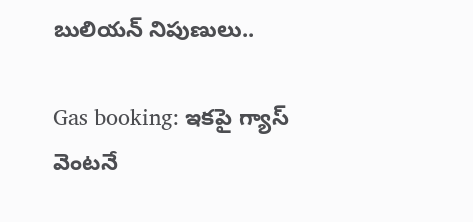బులియన్ నిపుణులు..

Gas booking: ఇకపై గ్యాస్ వెంటనే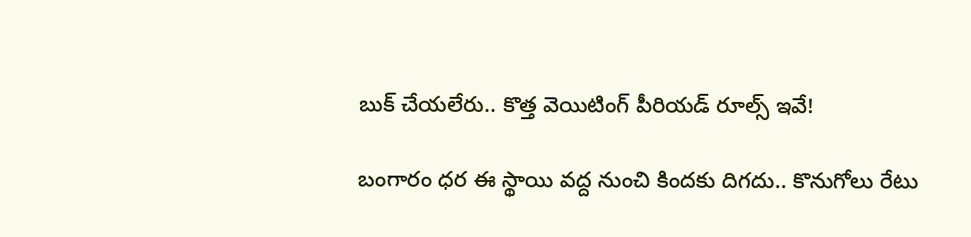బుక్ చేయలేరు.. కొత్త వెయిటింగ్ పీరియడ్ రూల్స్ ఇవే!

బంగారం ధర ఈ స్థాయి వద్ద నుంచి కిందకు దిగదు.. కొనుగోలు రేటు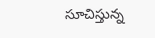సూచిస్తున్న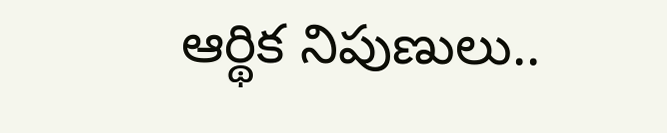ఆర్థిక నిపుణులు..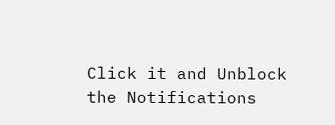Click it and Unblock the Notifications